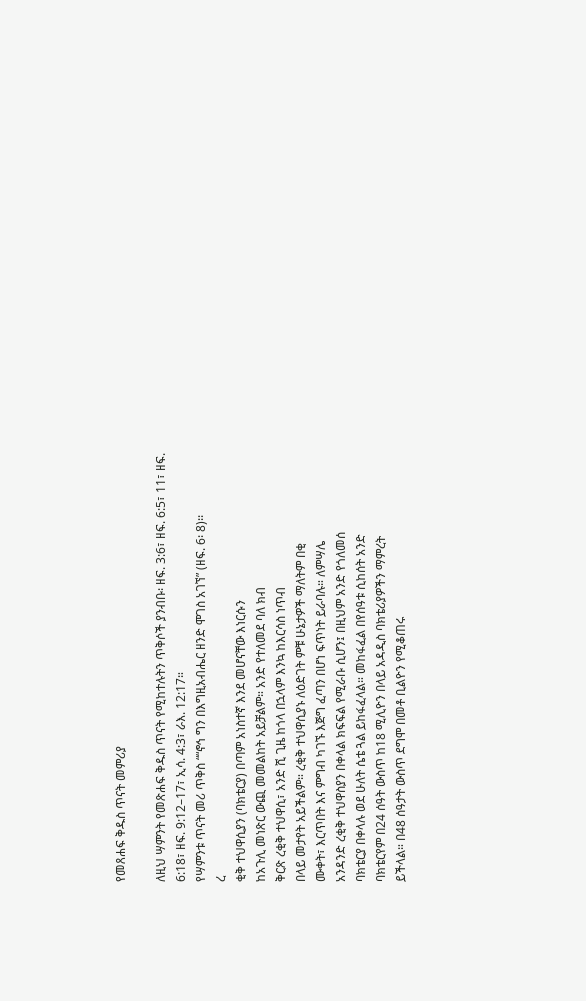የመጸሐፍ ቅዱስ ጥናት መምሪያ

ለዚህ ሣምንት የመጽሐፍ ቅዱስ ጥናት የሚከተሉትን ጥቅሶች ያንብቡ፡ ዘፍ. 3:6፣ ዘፍ. 6:5፣ 11፣ ዘፍ. 6:18፣ ዘፍ. 9:12–17፣ ኢሳ. 4:3፣ ራእ. 12:17።
የሣምንቱ ጥናት መሪ ጥቅስ ““ኖኅ ግን በእግዚአብሔር ዘንድ ሞገስ አገኘ” (ዘፍ. 6፡ 8)፡፡
ረ
ቂቅ ተህዋሲያን (ባክቴርያ) በጣም አነስተኛ እንደ መሆናቸው እነርሱን
ከአጉሊ መነጽር ውጪ መመልከት አይቻልም። አንድ የተለመደ ባለ ክብ
ቅርጽ ረቂቅ ተህዋሲ፣ አንድ ሺ ጊዜ ከጎላ በኋላም እንኳ ከእርሳስ ነጥብ
በላይ መታየት አይችልም። ረቂቅ ተህዋሲያኑ ለዕድገት ምቹ ሁኔታዎች ማለትም በቂ
ሙቀት፣ እርጥበት እና ምግብ ካገኙ እጅግ ፈጣን በሆነ ፍጥነት ይራባሉ። ለምሣሌ
አንዳንድ ረቂቅ ተህዋስያን በቀላል ክፍፍል የሚራቡ ሲሆን፤ በዚህም አንድ የጎለመሰ
ባክቴርያ በቀላሉ ወደ ሁለት ሴቴ ጓል ይከፋፈላል። መከፋፈል በየሰዓቱ ሲከሰት አንድ
ባክቴርየም በ24 ሰዓት ውስጥ ከ18 ሚሊዮን በላይ አዳዲስ ባክቴሪያዎችን ማምረት
ይችላል። በ48 ሰዓታት ውስጥ ደግሞ በመቶ ቢልዮን የሚቆጠሩ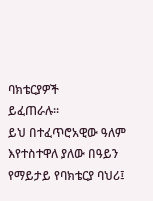ባክቴርያዎች
ይፈጠራሉ።
ይህ በተፈጥሮአዊው ዓለም እየተስተዋለ ያለው በዓይን የማይታይ የባክቴርያ ባህሪ፤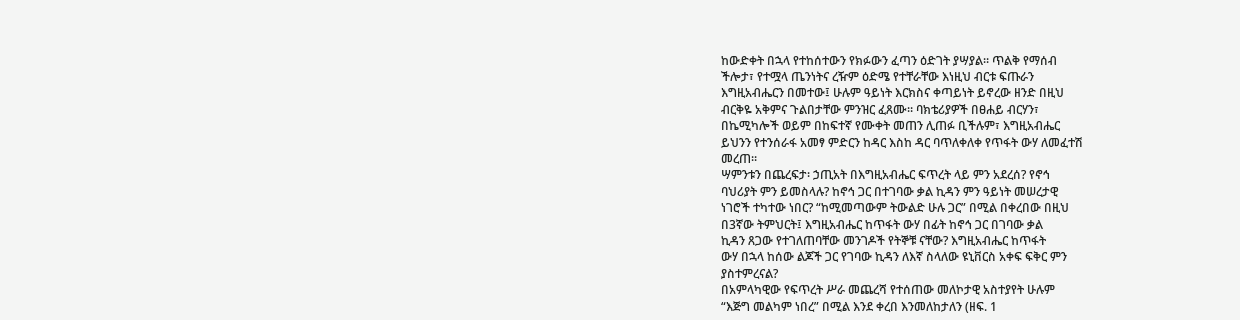ከውድቀት በኋላ የተከሰተውን የክፉውን ፈጣን ዕድገት ያሣያል። ጥልቅ የማሰብ
ችሎታ፣ የተሟላ ጤንነትና ረዥም ዕድሜ የተቸራቸው እነዚህ ብርቱ ፍጡራን
እግዚአብሔርን በመተው፤ ሁሉም ዓይነት እርክስና ቀጣይነት ይኖረው ዘንድ በዚህ
ብርቅዬ አቅምና ጉልበታቸው ምንዝር ፈጸሙ። ባክቴሪያዎች በፀሐይ ብርሃን፣
በኬሚካሎች ወይም በከፍተኛ የሙቀት መጠን ሊጠፉ ቢችሉም፣ እግዚአብሔር
ይህንን የተንሰራፋ አመፃ ምድርን ከዳር እስከ ዳር ባጥለቀለቀ የጥፋት ውሃ ለመፈተሽ
መረጠ።
ሣምንቱን በጨረፍታ፡ ኃጢአት በእግዚአብሔር ፍጥረት ላይ ምን አደረሰ? የኖኅ
ባህሪያት ምን ይመስላሉ? ከኖኅ ጋር በተገባው ቃል ኪዳን ምን ዓይነት መሠረታዊ
ነገሮች ተካተው ነበር? “ከሚመጣውም ትውልድ ሁሉ ጋር” በሚል በቀረበው በዚህ
በ3ኛው ትምህርት፤ እግዚአብሔር ከጥፋት ውሃ በፊት ከኖኅ ጋር በገባው ቃል
ኪዳን ጸጋው የተገለጠባቸው መንገዶች የትኞቹ ናቸው? እግዚአብሔር ከጥፋት
ውሃ በኋላ ከሰው ልጆች ጋር የገባው ኪዳን ለእኛ ስላለው ዩኒቨርስ አቀፍ ፍቅር ምን
ያስተምረናል?
በአምላካዊው የፍጥረት ሥራ መጨረሻ የተሰጠው መለኮታዊ አስተያየት ሁሉም
“እጅግ መልካም ነበረ” በሚል እንደ ቀረበ እንመለከታለን (ዘፍ. 1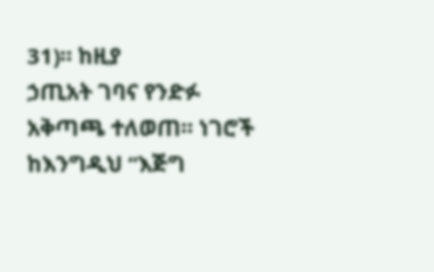31)። ከዚያ
ኃጢአት ገባና የንድፉ አቅጣጫ ተለወጠ። ነገሮች ከእንግዲህ “እጅግ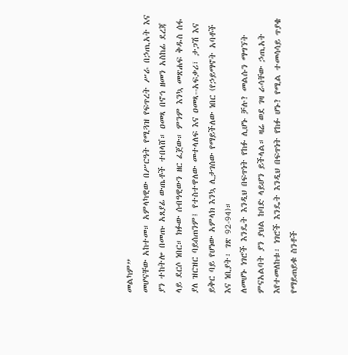መልካም”
መሆናቸው አከተመ። አምላካዊው በሥርዓት የሚጓዝ የፍጥረት ሥራ በኃጢአት እና
ያን ተከትሎ በመጡ አጸያፊ ውጤቶች ተበላሸ። ዐመጻ በኖኅ ዘመን አስከፊ ደረጃ
ላይ ደርሶ ነበር። ክፉው ሰብዓዊውን ዘር ፈጀው። ምንም እንኳ መጽሐፍ ቅዱስ ሰፋ
ያለ ዝርዝር ባይሰጠንም፤ የተስተዋለው መተላለፍ እና ዐመጻ--አፍቃሪ፣ ታጋሽ እና
ይቅር ባይ የሆነው አምላክ እንኳ ሊታገሰው የማይችለው ነበር (የኃይማኖት አባቶች
እና ነቢያት፡ ገጽ 92-94)።
ለመሆኑ ነገሮች እንዴት እንዲህ በፍጥነት የከፉ ሊሆኑ ቻሉ? መልሱን ማግኘት
ምናአልባት ያን ያህል ከባድ ላይሆን ይችላል። ዛሬ ወደ ገዛ ራሳቸው ኃጢአት
እየተመለከቱ፡ ነገሮች እንዴት እንዲህ በፍጥነት የከፉ ሆኑ? የሚል ተመሳሳይ ጥያቄ
የማይጠይቁ ስንቶች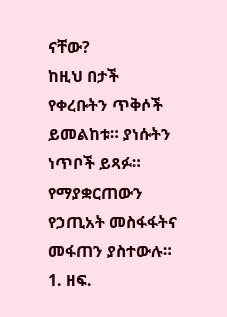ናቸው?
ከዚህ በታች የቀረቡትን ጥቅሶች ይመልከቱ። ያነሱትን ነጥቦች ይጻፉ። የማያቋርጠውን
የኃጢአት መስፋፋትና መፋጠን ያስተውሉ።
1. ዘፍ.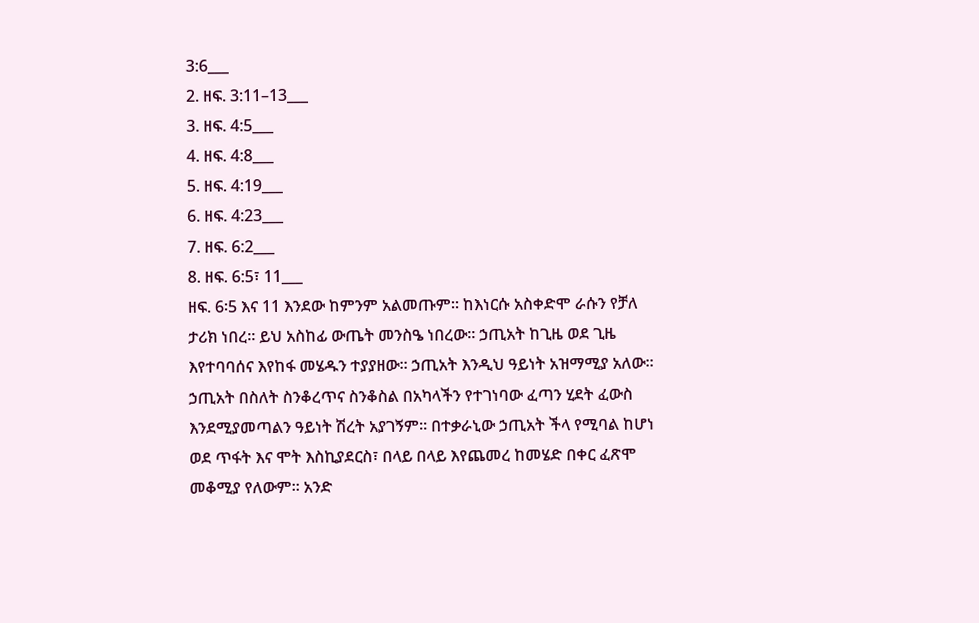3:6___
2. ዘፍ. 3:11–13___
3. ዘፍ. 4:5___
4. ዘፍ. 4:8___
5. ዘፍ. 4:19___
6. ዘፍ. 4:23___
7. ዘፍ. 6:2___
8. ዘፍ. 6:5፣ 11___
ዘፍ. 6፡5 እና 11 እንደው ከምንም አልመጡም። ከእነርሱ አስቀድሞ ራሱን የቻለ
ታሪክ ነበረ። ይህ አስከፊ ውጤት መንስዔ ነበረው። ኃጢአት ከጊዜ ወደ ጊዜ
እየተባባሰና እየከፋ መሄዱን ተያያዘው። ኃጢአት እንዲህ ዓይነት አዝማሚያ አለው።
ኃጢአት በስለት ስንቆረጥና ስንቆስል በአካላችን የተገነባው ፈጣን ሂደት ፈውስ
እንደሚያመጣልን ዓይነት ሽረት አያገኝም። በተቃራኒው ኃጢአት ችላ የሚባል ከሆነ
ወደ ጥፋት እና ሞት እስኪያደርስ፣ በላይ በላይ እየጨመረ ከመሄድ በቀር ፈጽሞ
መቆሚያ የለውም። አንድ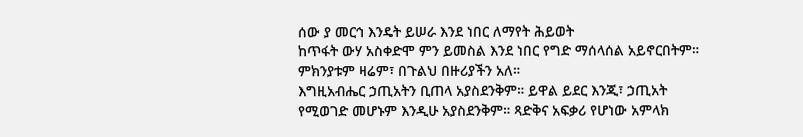ሰው ያ መርኅ እንዴት ይሠራ እንደ ነበር ለማየት ሕይወት
ከጥፋት ውሃ አስቀድሞ ምን ይመስል እንደ ነበር የግድ ማሰላሰል አይኖርበትም።
ምክንያቱም ዛሬም፣ በጉልህ በዙሪያችን አለ።
እግዚአብሔር ኃጢአትን ቢጠላ አያስደንቅም። ይዋል ይደር እንጂ፣ ኃጢአት
የሚወገድ መሆኑም እንዲሁ አያስደንቅም። ጻድቅና አፍቃሪ የሆነው አምላክ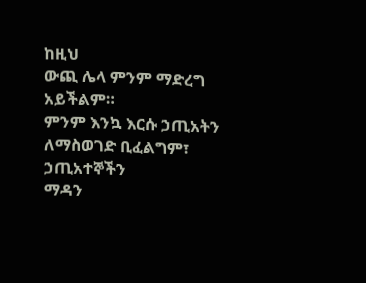ከዚህ
ውጪ ሌላ ምንም ማድረግ አይችልም።
ምንም እንኳ እርሱ ኃጢአትን ለማስወገድ ቢፈልግም፣ ኃጢአተኞችን
ማዳን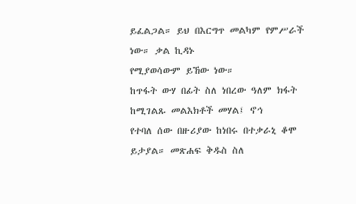ይፈልጋል። ይህ በእርግጥ መልካም የምሥራች ነው። ቃል ኪዳኑ
የሚያወሳውም ይኸው ነው።
ከጥፋት ውሃ በፊት ስለ ነበረው ዓለም ክፋት ከሚገልጹ መልእክቶች መሃል፤ ኖኅ
የተባለ ሰው በዙሪያው ከነበሩ በተቃራኒ ቆሞ ይታያል። መጽሐፍ ቅዱስ ስለ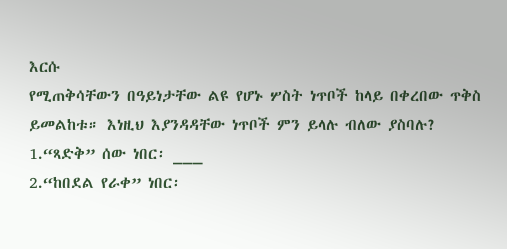እርሱ
የሚጠቅሳቸውን በዓይነታቸው ልዩ የሆኑ ሦስት ነጥቦች ከላይ በቀረበው ጥቅስ
ይመልከቱ። እነዚህ እያንዳዳቸው ነጥቦች ምን ይላሉ ብለው ያስባሉ?
1.“ጻድቅ” ሰው ነበር፡ ___
2.“ከበደል የራቀ” ነበር፡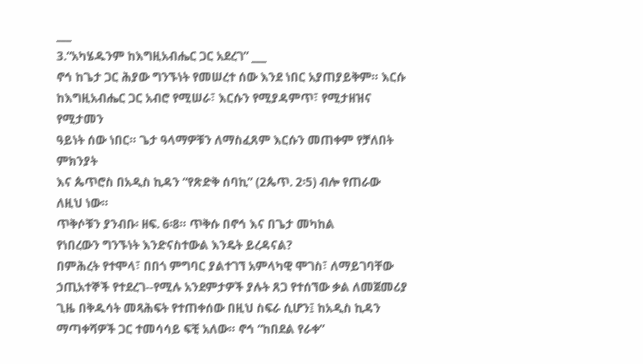___
3.“አካሄዱንም ከእግዚአብሔር ጋር አደረገ” ___
ኖኅ ከጌታ ጋር ሕያው ግንኙነት የመሠረተ ሰው እንደ ነበር አያጠያይቅም። እርሱ
ከእግዚአብሔር ጋር አብሮ የሚሠራ፣ እርሱን የሚያዳምጥ፣ የሚታዘዝና የሚታመን
ዓይነት ሰው ነበር። ጌታ ዓላማዎቹን ለማስፈጸም እርሱን መጠቀም የቻለበት ምክንያት
እና ጴጥሮስ በአዲስ ኪዳን “የጽድቅ ሰባኪ” (2ጴጥ. 2፡5) ብሎ የጠራው ለዚህ ነው።
ጥቅሶቹን ያንብቡ፡ ዘፍ. 6፡8። ጥቅሱ በኖኅ እና በጌታ መካከል
የነበረውን ግንኙነት እንድናስተውል እንዴት ይረዳናል?
በምሕረት የተሞላ፣ በበጎ ምግባር ያልተገኘ አምላካዊ ሞገስ፣ ለማይገባቸው
ኃጢአተኞች የተደረገ--የሚሉ አንደምታዎች ያሉት ጸጋ የተሰኘው ቃል ለመጀመሪያ
ጊዜ በቅዱሳት መጻሕፍት የተጠቀሰው በዚህ ስፍራ ሲሆን፤ ከአዲስ ኪዳን
ማጣቀሻዎች ጋር ተመሳሳይ ፍቺ አለው። ኖኅ “ከበደል የራቀ”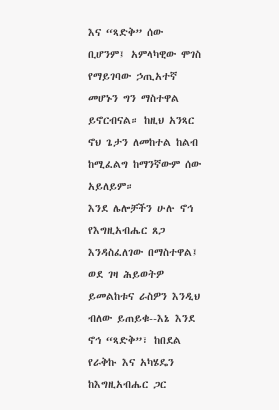እና “ጻድቅ” ሰው
ቢሆንም፤ አምላካዊው ሞገስ የማይገባው ኃጢአተኛ መሆኑን ግን ማስተዋል
ይኖርብናል። ከዚህ አንጻር ኖህ ጌታን ለመከተል ከልብ ከሚፈልግ ከማንኛውም ሰው
አይለይም።
እንደ ሌሎቻችን ሁሉ ኖኅ የእግዚአብሔር ጸጋ እንዳስፈለገው በማስተዋል፤
ወደ ገዛ ሕይወትዎ ይመልከቱና ራስዎን እንዲህ ብለው ይጠይቁ--እኔ እንደ
ኖኅ “ጻድቅ”፣ ከበደል የራቅኩ እና አካሄዴን ከእግዚአብሔር ጋር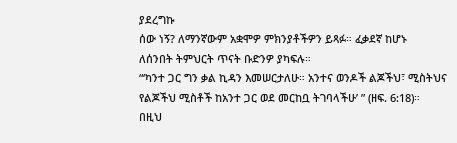ያደረግኩ
ሰው ነኝ? ለማንኛውም አቋሞዎ ምክንያቶችዎን ይጻፉ። ፈቃደኛ ከሆኑ
ለሰንበት ትምህርት ጥናት ቡድንዎ ያካፍሉ።
“‘ካንተ ጋር ግን ቃል ኪዳን እመሠርታለሁ። አንተና ወንዶች ልጆችህ፣ ሚስትህና
የልጆችህ ሚስቶች ከአንተ ጋር ወደ መርከቧ ትገባላችሁ’ ” (ዘፍ. 6:18)።
በዚህ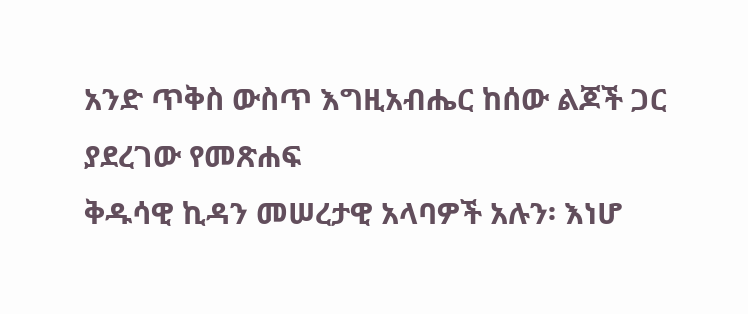አንድ ጥቅስ ውስጥ እግዚአብሔር ከሰው ልጆች ጋር ያደረገው የመጽሐፍ
ቅዱሳዊ ኪዳን መሠረታዊ አላባዎች አሉን፡ እነሆ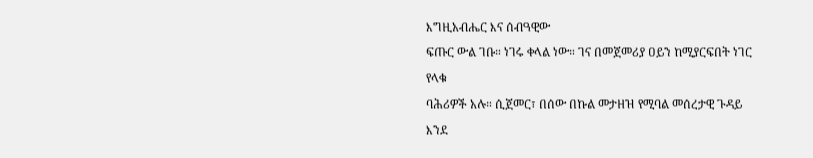እግዚአብሔር እና ሰብዓዊው
ፍጡር ውል ገቡ። ነገሩ ቀላል ነው። ገና በመጀመሪያ ዐይን ከሚያርፍበት ነገር የላቁ
ባሕሪዎች አሉ። ሲጀመር፣ በሰው በኩል መታዘዝ የሚባል መሰረታዊ ጉዳይ እንደ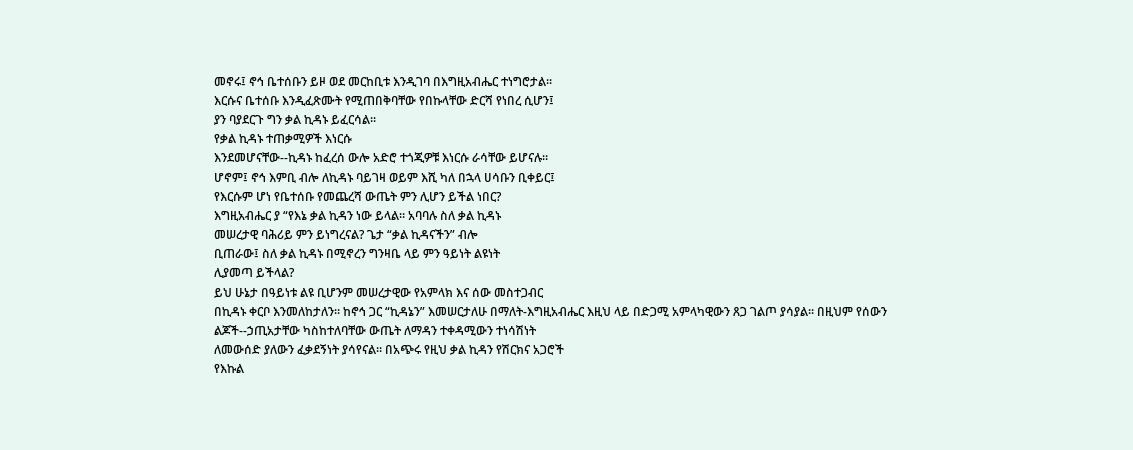መኖሩ፤ ኖኅ ቤተሰቡን ይዞ ወደ መርከቢቱ እንዲገባ በእግዚአብሔር ተነግሮታል።
እርሱና ቤተሰቡ እንዲፈጽሙት የሚጠበቅባቸው የበኩላቸው ድርሻ የነበረ ሲሆን፤
ያን ባያደርጉ ግን ቃል ኪዳኑ ይፈርሳል።
የቃል ኪዳኑ ተጠቃሚዎች እነርሱ
እንደመሆናቸው--ኪዳኑ ከፈረሰ ውሎ አድሮ ተጎጂዎቹ እነርሱ ራሳቸው ይሆናሉ።
ሆኖም፤ ኖኅ እምቢ ብሎ ለኪዳኑ ባይገዛ ወይም እሺ ካለ በኋላ ሀሳቡን ቢቀይር፤
የእርሱም ሆነ የቤተሰቡ የመጨረሻ ውጤት ምን ሊሆን ይችል ነበር?
እግዚአብሔር ያ “የእኔ ቃል ኪዳን ነው ይላል። አባባሉ ስለ ቃል ኪዳኑ
መሠረታዊ ባሕሪይ ምን ይነግረናል? ጌታ “ቃል ኪዳናችን” ብሎ
ቢጠራው፤ ስለ ቃል ኪዳኑ በሚኖረን ግንዛቤ ላይ ምን ዓይነት ልዩነት
ሊያመጣ ይችላል?
ይህ ሁኔታ በዓይነቱ ልዩ ቢሆንም መሠረታዊው የአምላክ እና ሰው መስተጋብር
በኪዳኑ ቀርቦ እንመለከታለን። ከኖኅ ጋር “ኪዳኔን” እመሠርታለሁ በማለት-እግዚአብሔር እዚህ ላይ በድጋሚ አምላካዊውን ጸጋ ገልጦ ያሳያል። በዚህም የሰውን
ልጆች--ኃጢአታቸው ካስከተለባቸው ውጤት ለማዳን ተቀዳሚውን ተነሳሽነት
ለመውሰድ ያለውን ፈቃደኝነት ያሳየናል። በአጭሩ የዚህ ቃል ኪዳን የሽርክና አጋሮች
የእኩል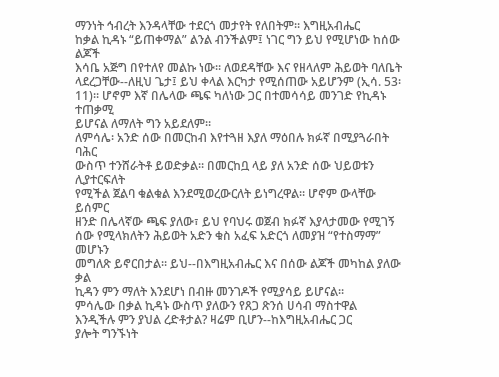ማንነት ኅብረት እንዳላቸው ተደርጎ መታየት የለበትም። እግዚአብሔር
ከቃል ኪዳኑ “ይጠቀማል” ልንል ብንችልም፤ ነገር ግን ይህ የሚሆነው ከሰው ልጆች
እሳቤ አጅግ በየተለየ መልኩ ነው። ለወደዳቸው እና የዘላለም ሕይወት ባለቤት
ላደረጋቸው--ለዚህ ጌታ፤ ይህ ቀላል እርካታ የሚሰጠው አይሆንም (ኢሳ. 53፡
11)። ሆኖም እኛ በሌላው ጫፍ ካለነው ጋር በተመሳሳይ መንገድ የኪዳኑ ተጠቃሚ
ይሆናል ለማለት ግን አይደለም።
ለምሳሌ፡ አንድ ሰው በመርከብ እየተጓዘ እያለ ማዕበሉ ክፉኛ በሚያጓራበት ባሕር
ውስጥ ተንሸራትቶ ይወድቃል። በመርከቧ ላይ ያለ አንድ ሰው ህይወቱን ሊያተርፍለት
የሚችል ጀልባ ቁልቁል እንደሚወረውርለት ይነግረዋል። ሆኖም ውላቸው ይሰምር
ዘንድ በሌላኛው ጫፍ ያለው፣ ይህ የባህሩ ወጀብ ክፉኛ እያላታመው የሚገኝ
ሰው የሚላክለትን ሕይወት አድን ቁስ አፈፍ አድርጎ ለመያዝ “የተስማማ” መሆኑን
መግለጽ ይኖርበታል። ይህ--በእግዚአብሔር እና በሰው ልጆች መካከል ያለው ቃል
ኪዳን ምን ማለት እንደሆነ በብዙ መንገዶች የሚያሳይ ይሆናል።
ምሳሌው በቃል ኪዳኑ ውስጥ ያለውን የጸጋ ጽንሰ ሀሳብ ማስተዋል
እንዲችሉ ምን ያህል ረድቶታል? ዛሬም ቢሆን--ከእግዚአብሔር ጋር
ያሎት ግንኙነት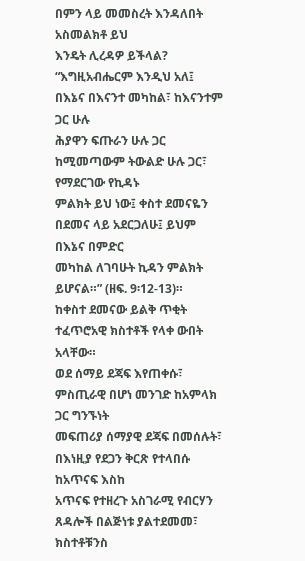በምን ላይ መመስረት እንዳለበት አስመልክቶ ይህ
እንዴት ሊረዳዎ ይችላል?
“እግዚአብሔርም እንዲህ አለ፤ በእኔና በእናንተ መካከል፣ ከእናንተም ጋር ሁሉ
ሕያዋን ፍጡራን ሁሉ ጋር ከሚመጣውም ትውልድ ሁሉ ጋር፣ የማደርገው የኪዳኑ
ምልክት ይህ ነው፤ ቀስተ ደመናዬን በደመና ላይ አደርጋለሁ፤ ይህም በእኔና በምድር
መካከል ለገባሁት ኪዳን ምልክት ይሆናል።” (ዘፍ. 9፡12-13)።
ከቀስተ ደመናው ይልቅ ጥቂት ተፈጥሮአዊ ክስተቶች የላቀ ውበት አላቸው።
ወደ ሰማይ ደጃፍ እየጠቀሱ፣ ምስጢራዊ በሆነ መንገድ ከአምላክ ጋር ግንኙነት
መፍጠሪያ ሰማያዊ ደጃፍ በመሰሉት፣ በእነዚያ የደጋን ቅርጽ የተላበሱ ከአጥናፍ እስከ
አጥናፍ የተዘረጉ አስገራሚ የብርሃን ጸዳሎች በልጅነቱ ያልተደመመ፣ ክስተቶቹንስ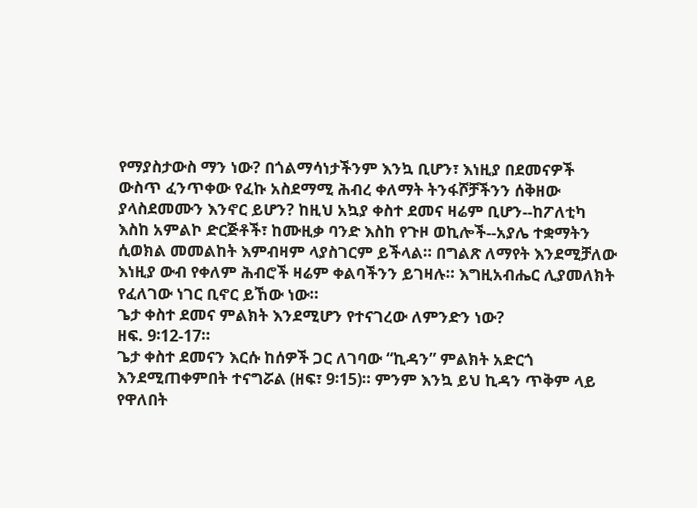የማያስታውስ ማን ነው? በጎልማሳነታችንም እንኳ ቢሆን፣ እነዚያ በደመናዎች
ውስጥ ፈንጥቀው የፈኩ አስደማሚ ሕብረ ቀለማት ትንፋሾቻችንን ሰቅዘው
ያላስደመሙን እንኖር ይሆን? ከዚህ አኳያ ቀስተ ደመና ዛሬም ቢሆን--ከፖለቲካ
እስከ አምልኮ ድርጅቶች፣ ከሙዚቃ ባንድ እስከ የጉዞ ወኪሎች--አያሌ ተቋማትን
ሲወክል መመልከት እምብዛም ላያስገርም ይችላል። በግልጽ ለማየት እንደሚቻለው
እነዚያ ውብ የቀለም ሕብሮች ዛሬም ቀልባችንን ይገዛሉ። እግዚአብሔር ሊያመለክት
የፈለገው ነገር ቢኖር ይኸው ነው።
ጌታ ቀስተ ደመና ምልክት እንደሚሆን የተናገረው ለምንድን ነው?
ዘፍ. 9፡12-17።
ጌታ ቀስተ ደመናን እርሱ ከሰዎች ጋር ለገባው “ኪዳን” ምልክት አድርጎ
እንደሚጠቀምበት ተናግሯል (ዘፍ፣ 9፡15)። ምንም እንኳ ይህ ኪዳን ጥቅም ላይ
የዋለበት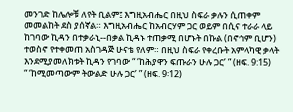መንገድ ከሌሎቹ ለየት ቢልም፤ እግዚአብሔር በዚህ ስፍራ ቃሉን ሲጠቀም
መመልከት ደስ ያሰኛል። እግዚአብሔር ከአብርሃም ጋር ወይም በሲና ተራራ ላይ
ከገባው ኪዳን በተቃራኒ--በቃል ኪዳኑ ተጠቃሚ በሆኑት በኩል (በኖኅም ቢሆን)
ተወስኖ የተቀመጠ አስገዳጅ ሁናቴ የለም። በዚህ ስፍራ የቀረቡት አምላካዊ ቃላት
እንደሚያመለክቱት ኪዳን የገባው “ ‘ከሕያዋን ፍጡራን ሁሉ ጋር’ ” (ዘፍ. 9:15)
“ ‘ከሚመጣውም ትውልድ ሁሉ ጋር’ ” (ዘፍ. 9፡12)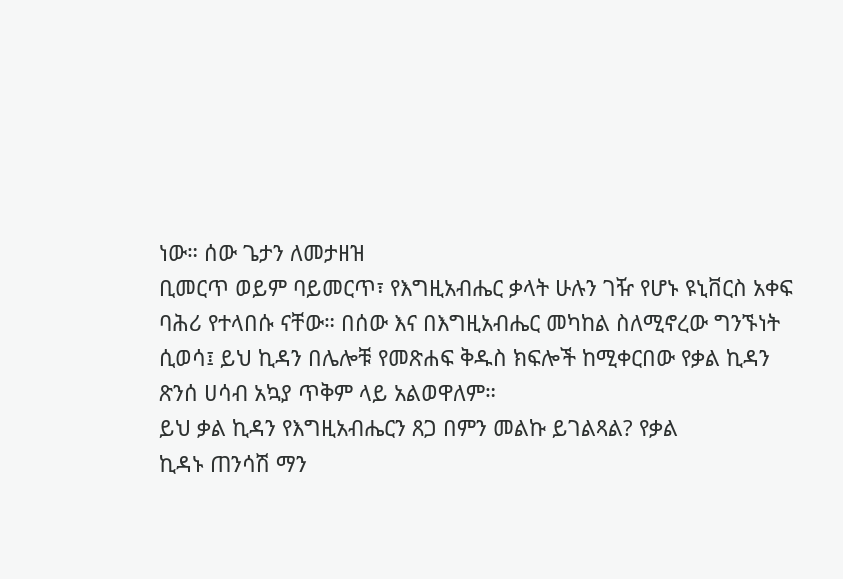ነው። ሰው ጌታን ለመታዘዝ
ቢመርጥ ወይም ባይመርጥ፣ የእግዚአብሔር ቃላት ሁሉን ገዥ የሆኑ ዩኒቨርስ አቀፍ
ባሕሪ የተላበሱ ናቸው። በሰው እና በእግዚአብሔር መካከል ስለሚኖረው ግንኙነት
ሲወሳ፤ ይህ ኪዳን በሌሎቹ የመጽሐፍ ቅዱስ ክፍሎች ከሚቀርበው የቃል ኪዳን
ጽንሰ ሀሳብ አኳያ ጥቅም ላይ አልወዋለም።
ይህ ቃል ኪዳን የእግዚአብሔርን ጸጋ በምን መልኩ ይገልጻል? የቃል
ኪዳኑ ጠንሳሽ ማን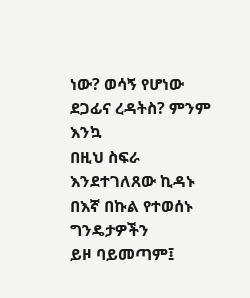ነው? ወሳኝ የሆነው ደጋፊና ረዳትስ? ምንም እንኳ
በዚህ ስፍራ እንደተገለጸው ኪዳኑ በእኛ በኩል የተወሰኑ ግንዴታዎችን
ይዞ ባይመጣም፤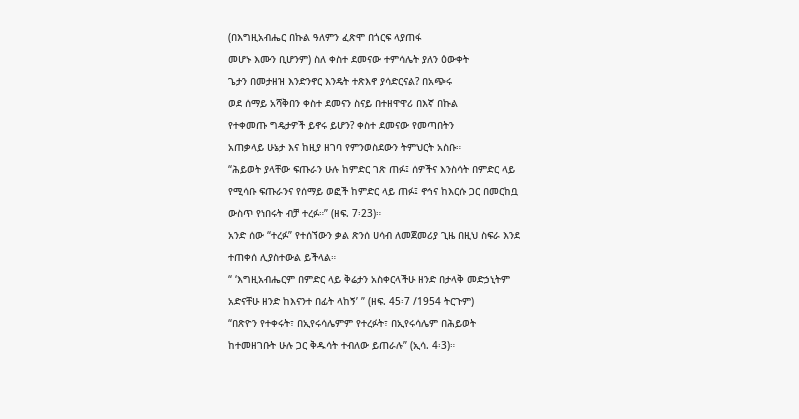(በእግዚአብሔር በኩል ዓለምን ፈጽሞ በጎርፍ ላያጠፋ
መሆኑ እሙን ቢሆንም) ስለ ቀስተ ደመናው ተምሳሌት ያለን ዕውቀት
ጌታን በመታዘዝ እንድንኖር እንዴት ተጽእኖ ያሳድርናል? በአጭሩ
ወደ ሰማይ አሻቅበን ቀስተ ደመናን ስናይ በተዘዋዋሪ በእኛ በኩል
የተቀመጡ ግዴታዎች ይኖሩ ይሆን? ቀስተ ደመናው የመጣበትን
አጠቃላይ ሁኔታ እና ከዚያ ዘገባ የምንወስደውን ትምህርት አስቡ።
“ሕይወት ያላቸው ፍጡራን ሁሉ ከምድር ገጽ ጠፉ፤ ሰዎችና እንስሳት በምድር ላይ
የሚሳቡ ፍጡራንና የሰማይ ወፎች ከምድር ላይ ጠፉ፤ ኖኅና ከእርሱ ጋር በመርከቧ
ውስጥ የነበሩት ብቻ ተረፉ።” (ዘፍ. 7፡23)።
አንድ ሰው “ተረፉ” የተሰኘውን ቃል ጽንሰ ሀሳብ ለመጀመሪያ ጊዜ በዚህ ስፍራ እንደ
ተጠቀሰ ሊያስተውል ይችላል።
“ ‘እግዚአብሔርም በምድር ላይ ቅሬታን አስቀርላችሁ ዘንድ በታላቅ መድኃኒትም
አድናቸሁ ዘንድ ከእናንተ በፊት ላከኝ’ ” (ዘፍ. 45፡7 /1954 ትርጉም)
“በጽዮን የተቀሩት፣ በኢየሩሳሌምም የተረፉት፣ በኢየሩሳሌም በሕይወት
ከተመዘገቡት ሁሉ ጋር ቅዱሳት ተብለው ይጠራሉ” (ኢሳ. 4፡3)።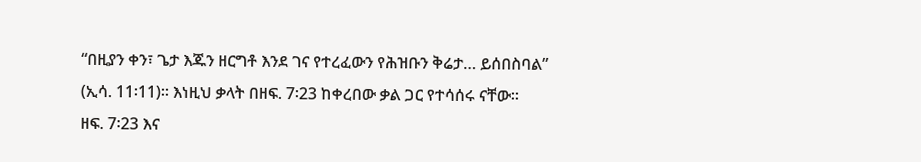“በዚያን ቀን፣ ጌታ እጁን ዘርግቶ እንደ ገና የተረፈውን የሕዝቡን ቅሬታ… ይሰበስባል”
(ኢሳ. 11፡11)። እነዚህ ቃላት በዘፍ. 7፡23 ከቀረበው ቃል ጋር የተሳሰሩ ናቸው።
ዘፍ. 7፡23 እና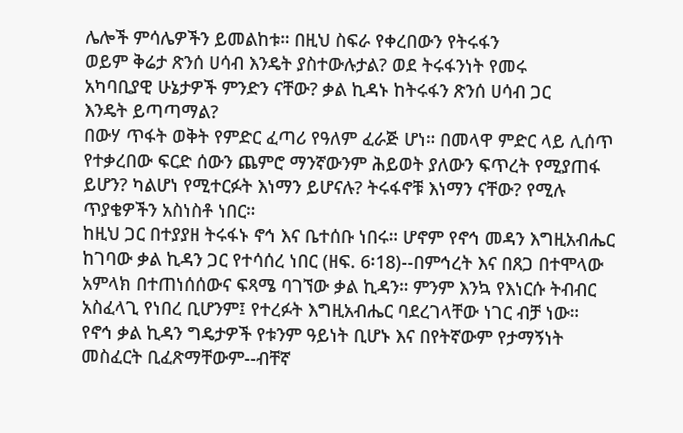ሌሎች ምሳሌዎችን ይመልከቱ። በዚህ ስፍራ የቀረበውን የትሩፋን
ወይም ቅሬታ ጽንሰ ሀሳብ እንዴት ያስተውሉታል? ወደ ትሩፋንነት የመሩ
አካባቢያዊ ሁኔታዎች ምንድን ናቸው? ቃል ኪዳኑ ከትሩፋን ጽንሰ ሀሳብ ጋር
እንዴት ይጣጣማል?
በውሃ ጥፋት ወቅት የምድር ፈጣሪ የዓለም ፈራጅ ሆነ። በመላዋ ምድር ላይ ሊሰጥ
የተቃረበው ፍርድ ሰውን ጨምሮ ማንኛውንም ሕይወት ያለውን ፍጥረት የሚያጠፋ
ይሆን? ካልሆነ የሚተርፉት እነማን ይሆናሉ? ትሩፋኖቹ እነማን ናቸው? የሚሉ
ጥያቄዎችን አስነስቶ ነበር።
ከዚህ ጋር በተያያዘ ትሩፋኑ ኖኅ እና ቤተሰቡ ነበሩ። ሆኖም የኖኅ መዳን እግዚአብሔር
ከገባው ቃል ኪዳን ጋር የተሳሰረ ነበር (ዘፍ. 6፡18)--በምኅረት እና በጸጋ በተሞላው
አምላክ በተጠነሰሰውና ፍጻሜ ባገኘው ቃል ኪዳን። ምንም እንኳ የእነርሱ ትብብር
አስፈላጊ የነበረ ቢሆንም፤ የተረፉት እግዚአብሔር ባደረገላቸው ነገር ብቻ ነው።
የኖኅ ቃል ኪዳን ግዴታዎች የቱንም ዓይነት ቢሆኑ እና በየትኛውም የታማኝነት
መስፈርት ቢፈጽማቸውም--ብቸኛ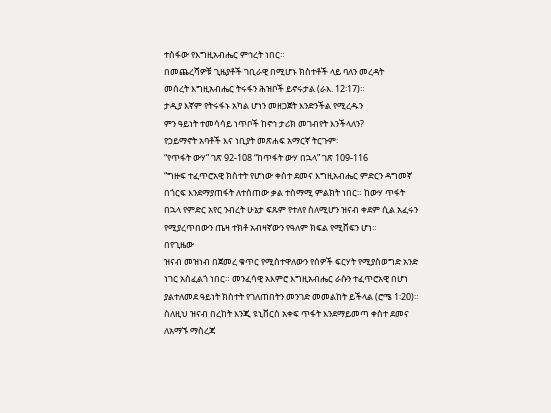ተስፋው የእግዚአብሔር ምኅረት ነበር።
በመጨረሻዎቹ ጊዜያቶች ገቢራዊ በሚሆኑ ክስተቶች ላይ ባለን መረዳት
መሰረት እግዚአብሔር ትሩፋን ሕዝቦች ይኖሩታል (ራእ. 12፡17)።
ታዲያ እኛም የትሩፋኑ አካል ሆነን መዘጋጀት እንድንችል የሚረዱን
ምን ዓይነት ተመሳሳይ ነጥቦች ከኖኅ ታሪክ መገብየት እንችላለን?
የኃይማኖት አባቶች እና ነቢያት መጽሐፍ አማርኛ ትርጉም፡
“የጥፋት ውሃ” ገጽ 92-108 “ከጥፋት ውሃ በኋላ” ገጽ 109-116
“ግዙፍ ተፈጥሮአዊ ክስተት የሆነው ቀስተ ደመና እግዚአብሔር ምድርን ዳግመኛ
በጎርፍ እንደማያጠፋት ለተሰጠው ቃል ተስማሚ ምልክት ነበር። ከውሃ ጥፋት
በኋላ የምድር አየር ንብረት ሁኔታ ፍጹም የተለየ ስለሚሆን ዝናብ ቀደም ሲል አፈሩን
የሚያረጥበውን ጤዛ ተክቶ አብዛኛውን የዓለም ክፍል የሚሸፍን ሆነ።
በየጊዜው
ዝናብ መዝነብ በጀመረ ቁጥር የሚስተዋለውን የሰዎች ፍርሃት የሚያስወግድ አንድ
ነገር አስፈልጎ ነበር። መንፈሳዊ አእምሮ እግዚአብሔር ራሱን ተፈጥሮአዊ በሆነ
ያልተለመደ ዓይነት ክስተት የገለጠበትን መንገድ መመልከት ይችላል (ሮሜ 1፡20)።
ስለዚህ ዝናብ በረከት እንጂ ዩኒቨርስ አቀፍ ጥፋት እንደማይመጣ ቀስተ ደመና
ለአማኙ ማስረጃ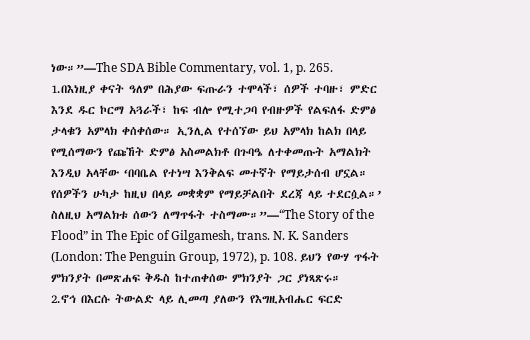ነው።”—The SDA Bible Commentary, vol. 1, p. 265.
1.በእነዚያ ቀናት ዓለም በሕያው ፍጡራን ተሞላች፣ ሰዎች ተባዙ፣ ምድር
እንደ ዱር ኮርማ አጓራች፣ ከፍ ብሎ የሚተጋባ የብዙዎች የልፍለፋ ድምፅ
ታላቁን አምላክ ቀሰቀሰው። ኢንሊል የተሰኘው ይህ አምላክ ከልክ በላይ
የሚሰማውን የጩኸት ድምፅ አስመልክቶ በጉባዔ ለተቀመጡት አማልክት
እንዲህ አላቸው ‘በባቤል የተነሣ እንቅልፍ መተኛት የማይታሰብ ሆኗል።
የሰዎችን ሁካታ ከዚህ በላይ መቋቋም የማይቻልበት ደረጃ ላይ ተደርሷል።’
ስለዚህ አማልክቱ ሰውን ለማጥፋት ተስማሙ።”—“The Story of the
Flood” in The Epic of Gilgamesh, trans. N. K. Sanders
(London: The Penguin Group, 1972), p. 108. ይህን የውሃ ጥፋት
ምክንያት በመጽሐፍ ቅዱስ ከተጠቀሰው ምክንያት ጋር ያነጻጽሩ።
2.ኖኅ በእርሱ ትውልድ ላይ ሊመጣ ያለውን የእግዚአብሔር ፍርድ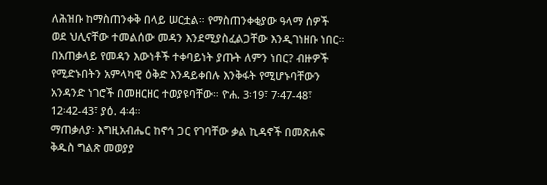ለሕዝቡ ከማስጠንቀቅ በላይ ሠርቷል። የማስጠንቀቂያው ዓላማ ሰዎች
ወደ ህሊናቸው ተመልሰው መዳን እንደሚያስፈልጋቸው እንዲገነዘቡ ነበር።
በአጠቃላይ የመዳን እውነቶች ተቀባይነት ያጡት ለምን ነበር? ብዙዎች
የሚድኑበትን አምላካዊ ዕቅድ እንዳይቀበሉ እንቅፋት የሚሆኑባቸውን
አንዳንድ ነገሮች በመዘርዘር ተወያዩባቸው። ዮሐ. 3፡19፣ 7፡47-48፣
12፡42-43፣ ያዕ. 4፡4።
ማጠቃለያ፡ እግዚአብሔር ከኖኅ ጋር የገባቸው ቃል ኪዳኖች በመጽሐፍ
ቅዱስ ግልጽ መወያያ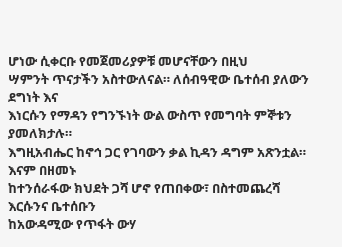ሆነው ሲቀርቡ የመጀመሪያዎቹ መሆናቸውን በዚህ
ሣምንት ጥናታችን አስተውለናል። ለሰብዓዊው ቤተሰብ ያለውን ደግነት እና
እነርሱን የማዳን የግንኙነት ውል ውስጥ የመግባት ምኞቱን ያመለክታሉ።
እግዚአብሔር ከኖኅ ጋር የገባውን ቃል ኪዳን ዳግም አጽንቷል። እናም በዘመኑ
ከተንሰራፋው ክህደት ጋሻ ሆኖ የጠበቀው፣ በስተመጨረሻ እርሱንና ቤተሰቡን
ከአውዳሚው የጥፋት ውሃ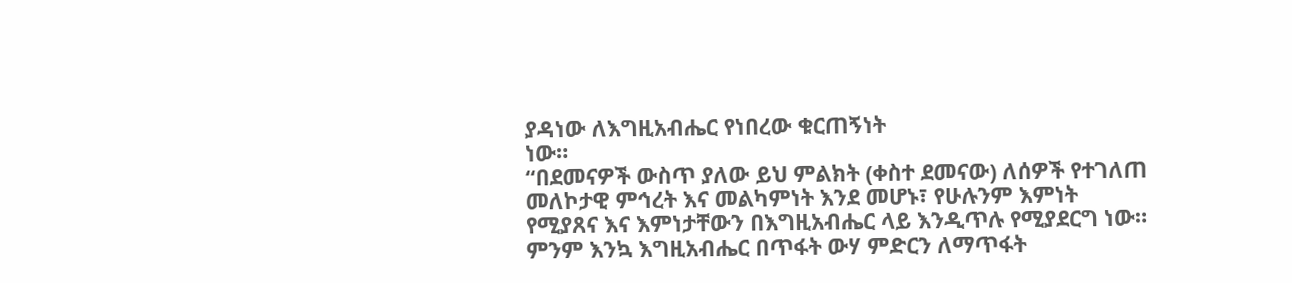ያዳነው ለእግዚአብሔር የነበረው ቁርጠኝነት
ነው።
“በደመናዎች ውስጥ ያለው ይህ ምልክት (ቀስተ ደመናው) ለሰዎች የተገለጠ
መለኮታዊ ምኅረት እና መልካምነት እንደ መሆኑ፣ የሁሉንም እምነት
የሚያጸና እና እምነታቸውን በእግዚአብሔር ላይ እንዲጥሉ የሚያደርግ ነው።
ምንም እንኳ እግዚአብሔር በጥፋት ውሃ ምድርን ለማጥፋት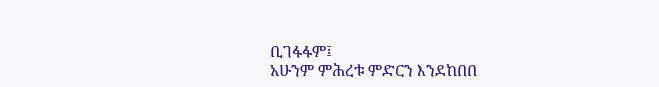ቢገፋፋም፤
አሁንም ምሕረቱ ምድርን እንደከበበ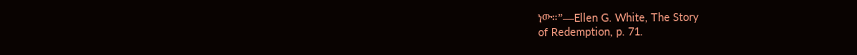ነው።”—Ellen G. White, The Story
of Redemption, p. 71.